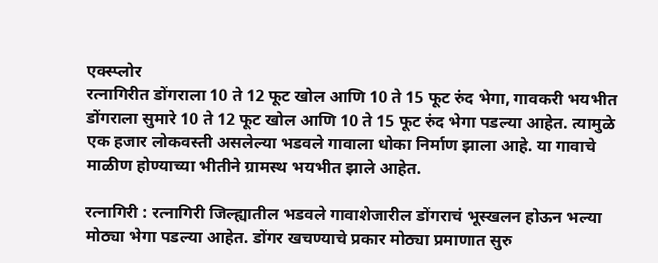एक्स्प्लोर
रत्नागिरीत डोंगराला 10 ते 12 फूट खोल आणि 10 ते 15 फूट रुंद भेगा, गावकरी भयभीत
डोंगराला सुमारे 10 ते 12 फूट खोल आणि 10 ते 15 फूट रुंद भेगा पडल्या आहेत. त्यामुळे एक हजार लोकवस्ती असलेल्या भडवले गावाला धोका निर्माण झाला आहे. या गावाचे माळीण होण्याच्या भीतीने ग्रामस्थ भयभीत झाले आहेत.

रत्नागिरी : रत्नागिरी जिल्ह्यातील भडवले गावाशेजारील डोंगराचं भूस्खलन होऊन भल्या मोठ्या भेगा पडल्या आहेत. डोंगर खचण्याचे प्रकार मोठ्या प्रमाणात सुरु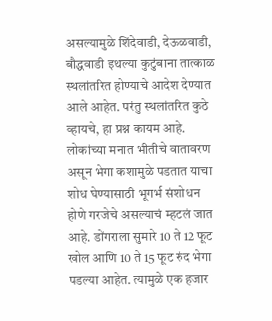असल्यामुळे शिंदेवाडी, देऊळवाडी, बौद्धवाडी इथल्या कुटुंबाना तात्काळ स्थलांतरित होण्याचे आदेश देण्यात आले आहेत. परंतु स्थलांतरित कुठे व्हायचे, हा प्रश्न कायम आहे. लोकांच्या मनात भीतीचे वातावरण असून भेगा कशामुळे पडतात याचा शोध घेण्यासाठी भूगर्भ संशोधन होणे गरजेचे असल्याचं म्हटलं जात आहे. डोंगराला सुमारे 10 ते 12 फूट खोल आणि 10 ते 15 फूट रुंद भेगा पडल्या आहेत. त्यामुळे एक हजार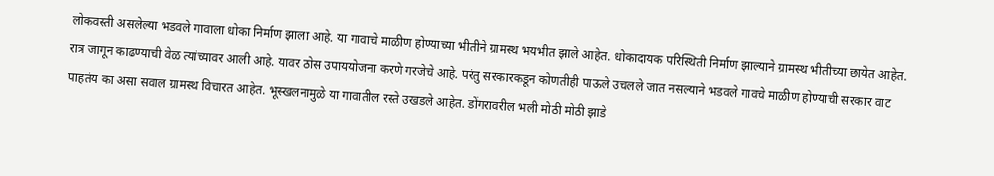लोकवस्ती असलेल्या भडवले गावाला धोका निर्माण झाला आहे. या गावाचे माळीण होण्याच्या भीतीने ग्रामस्थ भयभीत झाले आहेत. धोकादायक परिस्थिती निर्माण झाल्याने ग्रामस्थ भीतीच्या छायेत आहेत. रात्र जागून काढण्याची वेळ त्यांच्यावर आली आहे. यावर ठोस उपाययोजना करणे गरजेचे आहे. परंतु सरकारकडून कोणतीही पाऊले उचलले जात नसल्याने भडवले गावचे माळीण होण्याची सरकार वाट पाहतंय का असा सवाल ग्रामस्थ विचारत आहेत. भूस्खलनामुळे या गावातील रस्ते उखडले आहेत. डोंगरावरील भली मोठी मोठी झाडे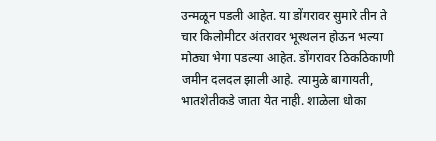उन्मळून पडली आहेत. या डोंगरावर सुमारे तीन ते चार किलोमीटर अंतरावर भूस्थलन होऊन भल्या मोठ्या भेगा पडल्या आहेत. डोंगरावर ठिकठिकाणी जमीन दलदल झाली आहे. त्यामुळे बागायती, भातशेतीकडे जाता येत नाही. शाळेला धोका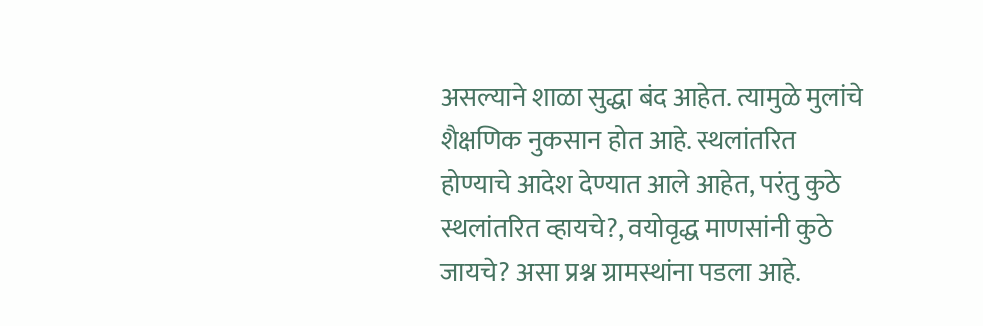असल्याने शाळा सुद्धा बंद आहेत. त्यामुळे मुलांचे शैक्षणिक नुकसान होत आहे. स्थलांतरित होण्याचे आदेश देण्यात आले आहेत, परंतु कुठे स्थलांतरित व्हायचे?, वयोवृद्ध माणसांनी कुठे जायचे? असा प्रश्न ग्रामस्थांना पडला आहे.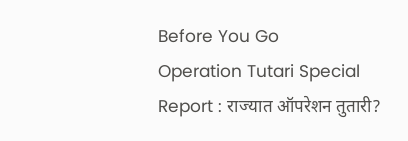Before You Go
Operation Tutari Special Report : राज्यात ऑपरेशन तुतारी?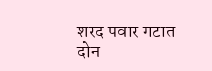शरद पवार गटात दोन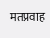मतप्रवाह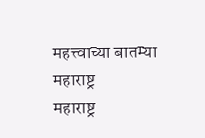महत्त्वाच्या बातम्या
महाराष्ट्र
महाराष्ट्र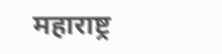महाराष्ट्र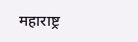महाराष्ट्र